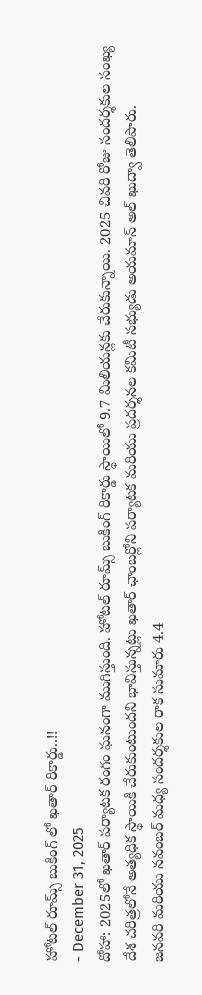హోటల్ రూమ్స్ బుకింగ్ లో ఖతార్ రికార్డు..!!
- December 31, 2025
దోహా: 2025లో ఖతార్ పర్యాటక రంగం ఘనంగా ముగిస్తుంది. హోటల్ రూమ్స్ బుకింగ్ రికార్డు స్థాయిలో 9.7 మిలియన్లకు చేరుకున్నాయి. 2025 చివరి రోజు సందర్శకుల సంఖ్య దేశ చరిత్రలోనే అత్యధిక స్థాయికి చేరుకుంటుందని భావిస్తున్నట్లు ఖతార్ ఛాంబర్లోని పర్యాటక మరియు ప్రదర్శనల కమిటీ సభ్యుడు అయమాన్ అల్ ఖుద్వా తెలిపారు.
జనవరి మరియు నవంబర్ మధ్య సందర్శకుల రాక సుమారు 4.4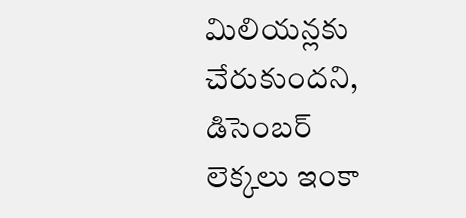మిలియన్లకు చేరుకుందని, డిసెంబర్ లెక్కలు ఇంకా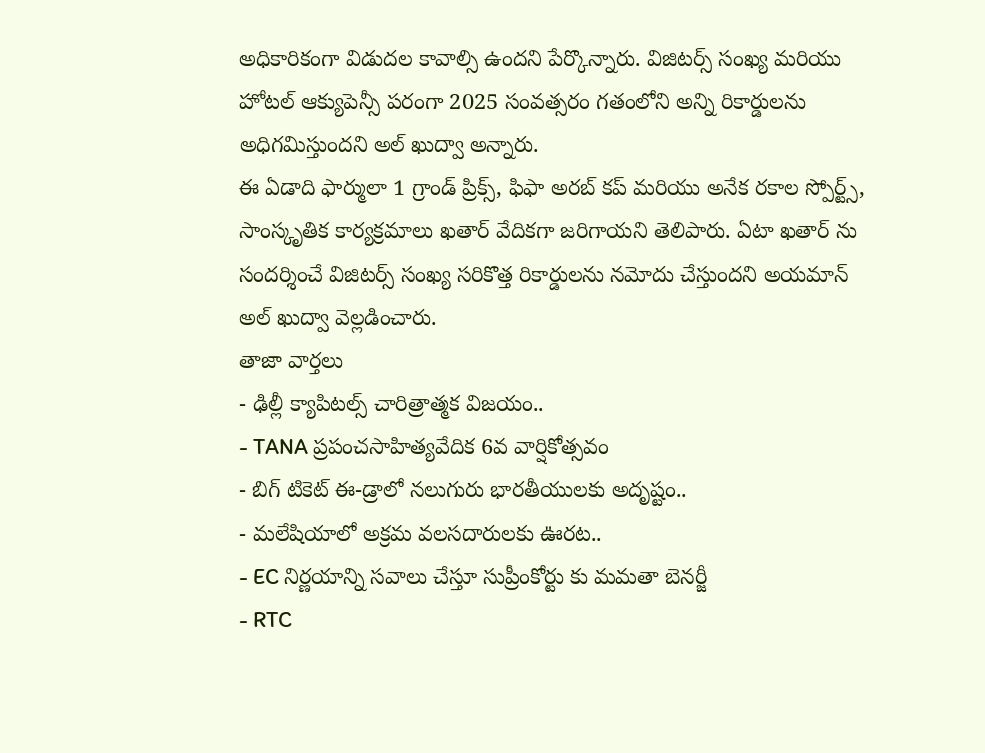అధికారికంగా విడుదల కావాల్సి ఉందని పేర్కొన్నారు. విజిటర్స్ సంఖ్య మరియు హోటల్ ఆక్యుపెన్సీ పరంగా 2025 సంవత్సరం గతంలోని అన్ని రికార్డులను అధిగమిస్తుందని అల్ ఖుద్వా అన్నారు.
ఈ ఏడాది ఫార్ములా 1 గ్రాండ్ ప్రిక్స్, ఫిఫా అరబ్ కప్ మరియు అనేక రకాల స్పోర్ట్స్, సాంస్కృతిక కార్యక్రమాలు ఖతార్ వేదికగా జరిగాయని తెలిపారు. ఏటా ఖతార్ ను సందర్శించే విజిటర్స్ సంఖ్య సరికొత్త రికార్డులను నమోదు చేస్తుందని అయమాన్ అల్ ఖుద్వా వెల్లడించారు.
తాజా వార్తలు
- ఢిల్లీ క్యాపిటల్స్ చారిత్రాత్మక విజయం..
- TANA ప్రపంచసాహిత్యవేదిక 6వ వార్షికోత్సవం
- బిగ్ టికెట్ ఈ-డ్రాలో నలుగురు భారతీయులకు అదృష్టం..
- మలేషియాలో అక్రమ వలసదారులకు ఊరట..
- EC నిర్ణయాన్ని సవాలు చేస్తూ సుప్రీంకోర్టు కు మమతా బెనర్జీ
- RTC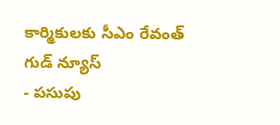కార్మికులకు సీఎం రేవంత్ గుడ్ న్యూస్
- పసుపు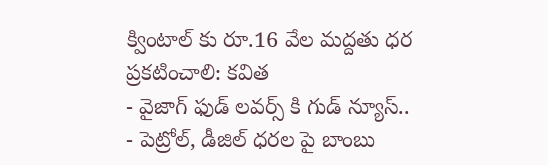క్వింటాల్ కు రూ.16 వేల మద్దతు ధర ప్రకటించాలి: కవిత
- వైజాగ్ ఫుడ్ లవర్స్ కి గుడ్ న్యూస్..
- పెట్రోల్, డీజిల్ ధరల పై బాంబు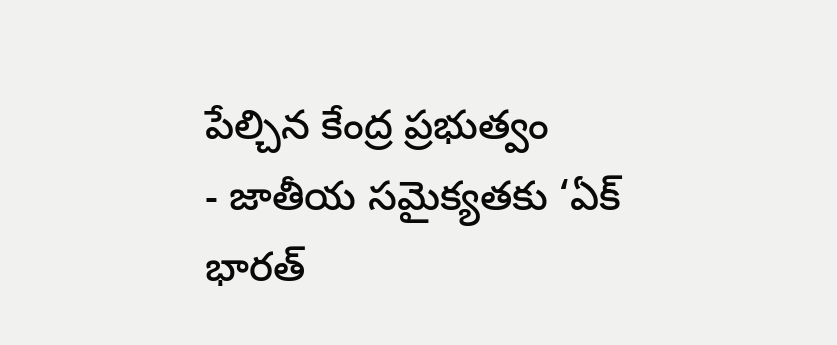పేల్చిన కేంద్ర ప్రభుత్వం
- జాతీయ సమైక్యతకు ‘ఏక్ భారత్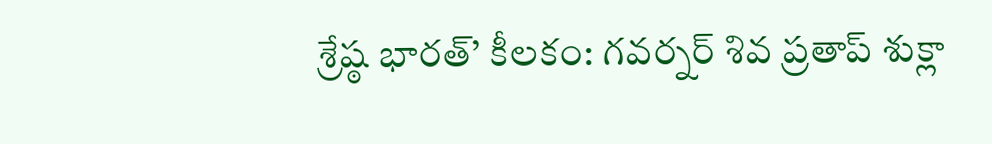శ్రేష్ఠ భారత్’ కీలకం: గవర్నర్ శివ ప్రతాప్ శుక్లా